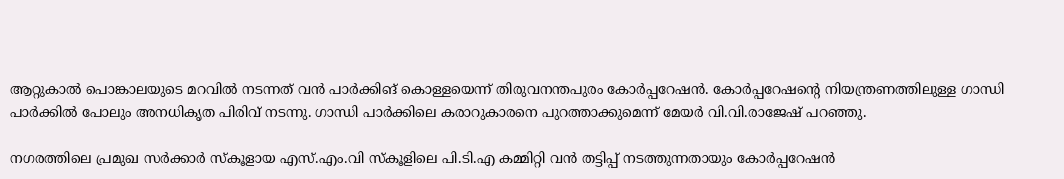ആറ്റുകാല്‍ പൊങ്കാലയുടെ മറവില്‍ നടന്നത് വന്‍ പാര്‍ക്കിങ് കൊള്ളയെന്ന് തിരുവനന്തപുരം കോര്‍പ്പറേഷന്‍. കോര്‍പ്പറേഷന്‍റെ നിയന്ത്രണത്തിലുള്ള ഗാന്ധി പാര്‍ക്കില്‍ പോലും അനധികൃത പിരിവ് നടന്നു. ഗാന്ധി പാര്‍ക്കിലെ കരാറുകാരനെ പുറത്താക്കുമെന്ന് മേയര്‍ വി.വി.രാജേഷ് പറഞ്ഞു.

നഗരത്തിലെ പ്രമുഖ സര്‍ക്കാര്‍ സ്കൂളായ എസ്.എം.വി സ്കൂളിലെ പി.ടി.എ കമ്മിറ്റി വന്‍ തട്ടിപ്പ് നടത്തുന്നതായും കോര്‍പ്പറേഷന്‍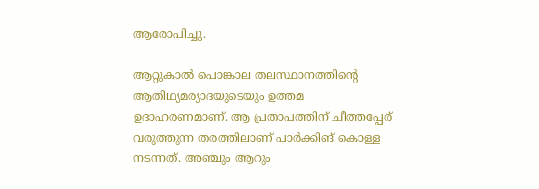ആരോപിച്ചു.

ആറ്റുകാല്‍ പൊങ്കാല തലസ്ഥാനത്തിന്‍റെ ആതിഥ്യമര്യാദയുടെയും ഉത്തമ ഉദാഹരണമാണ്. ആ പ്രതാപത്തിന് ചീത്തപ്പേര് വരുത്തുന്ന തരത്തിലാണ് പാര്‍ക്കിങ് കൊള്ള നടന്നത്. അഞ്ചും ആറും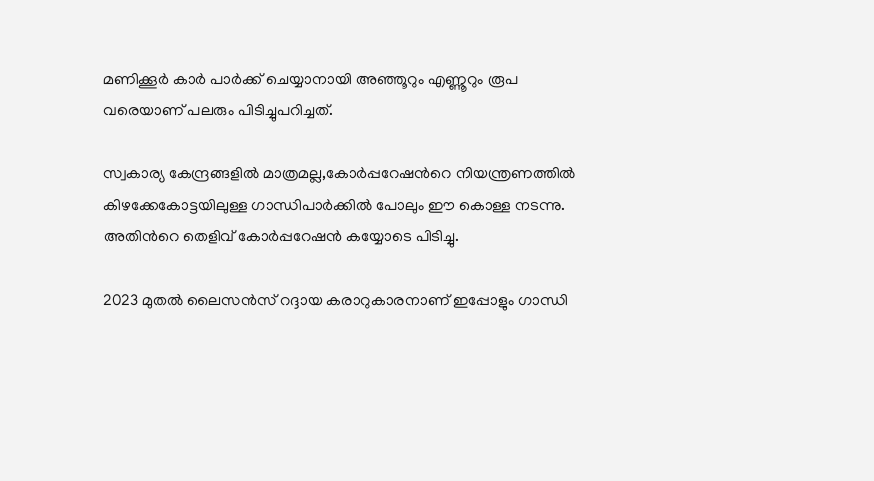മണിക്കൂര്‍ കാര്‍ പാര്‍ക്ക് ചെയ്യാനായി അഞ്ഞൂറും എണ്ണൂറും രൂപ വരെയാണ് പലരും പിടിച്ചുപറിച്ചത്.

സ്വകാര്യ കേന്ദ്രങ്ങളില്‍ മാത്രമല്ല,കോര്‍പ്പറേഷന്‍റെ നിയന്ത്രണത്തില്‍ കിഴക്കേകോട്ടയിലുള്ള ഗാന്ധിപാര്‍ക്കില്‍ പോലും ഈ കൊള്ള നടന്നു. അതിന്‍റെ തെളിവ് കോര്‍പ്പറേഷന്‍ കയ്യോടെ പിടിച്ചു.

2023 മുതല്‍ ലൈസന്‍സ് റദ്ദായ കരാറുകാരനാണ് ഇപ്പോളും ഗാന്ധി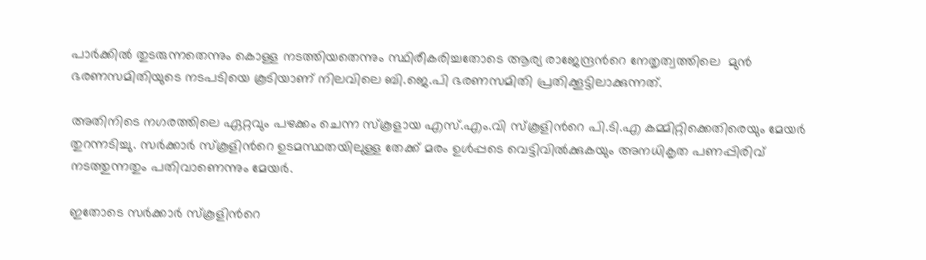പാര്‍ക്കില്‍ തുടരുന്നതെന്നും കൊള്ള നടത്തിയതെന്നും സ്ഥിരീകരിച്ചതോടെ ആര്യ രാജേന്ദ്രന്‍റെ നേതൃത്വത്തിലെ  മുന്‍ ഭരണസമിതിയുടെ നടപടിയെ കൂടിയാണ് നിലവിലെ ബി.ജെ.പി ഭരണസമിതി പ്രതിക്കൂട്ടിലാക്കുന്നത്.

അതിനിടെ നഗരത്തിലെ ഏറ്റവും പഴക്കം ചെന്ന സ്കൂളായ എസ്.എം.വി സ്കൂളിന്‍റെ പി.ടി.എ കമ്മിറ്റിക്കെതിരെയും മേയര്‍ തുറന്നടിച്ചു. സര്‍ക്കാര്‍ സ്കൂളിന്‍റെ ഉടമസ്ഥതയിലുള്ള തേക്ക് മരം ഉള്‍പ്പടെ വെട്ടിവില്‍ക്കുകയും അനധികൃത പണപ്പിരിവ് നടത്തുന്നതും പതിവാണെന്നും മേയര്‍.

ഇതോടെ സര്‍ക്കാര്‍ സ്കൂളിന്‍റെ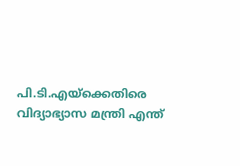പി.ടി.എയ്ക്കെതിരെ വിദ്യാഭ്യാസ മന്ത്രി എന്ത്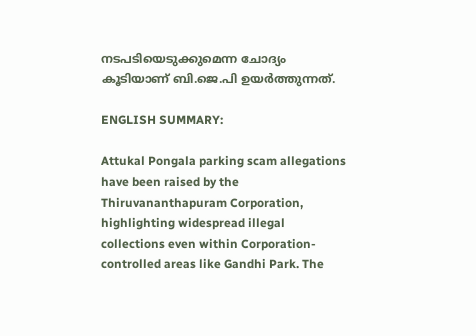നടപടിയെടുക്കുമെന്ന ചോദ്യം കൂടിയാണ് ബി.ജെ.പി ഉയര്‍ത്തുന്നത്.

ENGLISH SUMMARY:

Attukal Pongala parking scam allegations have been raised by the Thiruvananthapuram Corporation, highlighting widespread illegal collections even within Corporation-controlled areas like Gandhi Park. The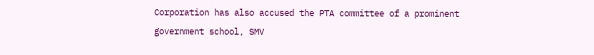Corporation has also accused the PTA committee of a prominent government school, SMV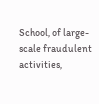School, of large-scale fraudulent activities,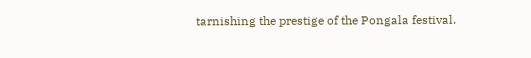tarnishing the prestige of the Pongala festival.